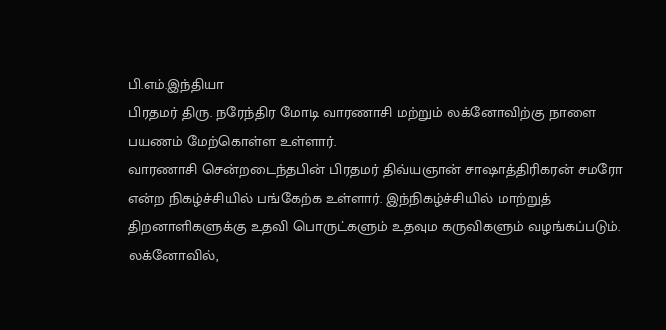பி.எம்.இந்தியா
பிரதமர் திரு. நரேந்திர மோடி வாரணாசி மற்றும் லக்னோவிற்கு நாளை பயணம் மேற்கொள்ள உள்ளார்.
வாரணாசி சென்றடைந்தபின் பிரதமர் திவ்யஞான் சாஷாத்திரிகரன் சமரோ என்ற நிகழ்ச்சியில் பங்கேற்க உள்ளார். இந்நிகழ்ச்சியில் மாற்றுத் திறனாளிகளுக்கு உதவி பொருட்களும் உதவும கருவிகளும் வழங்கப்படும்.
லக்னோவில்,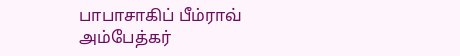பாபாசாகிப் பீம்ராவ் அம்பேத்கர்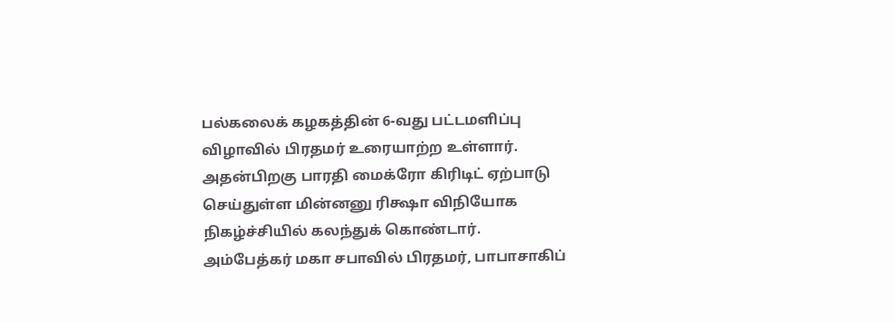பல்கலைக் கழகத்தின் 6-வது பட்டமளிப்பு விழாவில் பிரதமர் உரையாற்ற உள்ளார்.
அதன்பிறகு பாரதி மைக்ரோ கிரிடிட் ஏற்பாடு செய்துள்ள மின்னனு ரிக்ஷா விநியோக நிகழ்ச்சியில் கலந்துக் கொண்டார்.
அம்பேத்கர் மகா சபாவில் பிரதமர், பாபாசாகிப்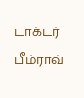டாக்டர் பீம்ராவ்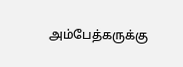அம்பேத்கருக்கு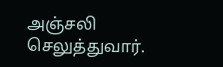அஞ்சலி செலுத்துவார்.